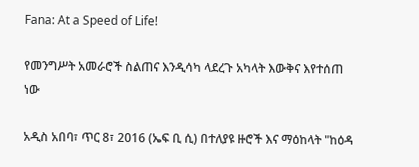Fana: At a Speed of Life!

የመንግሥት አመራሮች ስልጠና እንዲሳካ ላደረጉ አካላት እውቅና እየተሰጠ ነው

አዲስ አበባ፣ ጥር 8፣ 2016 (ኤፍ ቢ ሲ) በተለያዩ ዙሮች እና ማዕከላት "ከዕዳ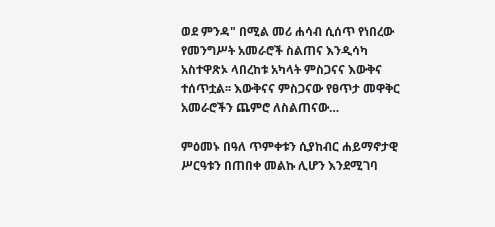ወደ ምንዳ" በሚል መሪ ሐሳብ ሲሰጥ የነበረው የመንግሥት አመራሮች ስልጠና እንዲሳካ አስተዋጽኦ ላበረከቱ አካላት ምስጋናና እውቅና ተሰጥቷል፡፡ እውቅናና ምስጋናው የፀጥታ መዋቅር አመራሮችን ጨምሮ ለስልጠናው…

ምዕመኑ በዓለ ጥምቀቱን ሲያከብር ሐይማኖታዊ ሥርዓቱን በጠበቀ መልኩ ሊሆን እንደሚገባ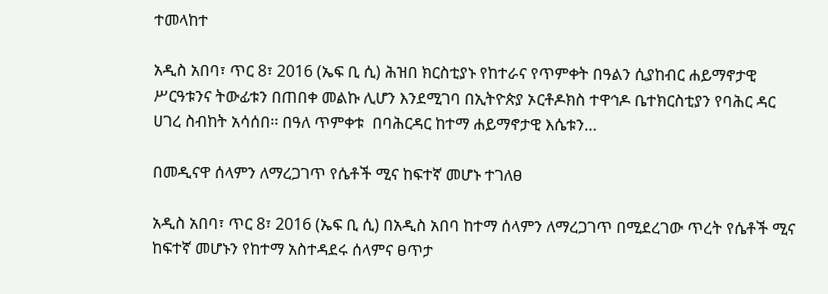ተመላከተ

አዲስ አበባ፣ ጥር 8፣ 2016 (ኤፍ ቢ ሲ) ሕዝበ ክርስቲያኑ የከተራና የጥምቀት በዓልን ሲያከብር ሐይማኖታዊ ሥርዓቱንና ትውፊቱን በጠበቀ መልኩ ሊሆን እንደሚገባ በኢትዮጵያ ኦርቶዶክስ ተዋኅዶ ቤተክርስቲያን የባሕር ዳር ሀገረ ስብከት አሳሰበ፡፡ በዓለ ጥምቀቱ  በባሕርዳር ከተማ ሐይማኖታዊ እሴቱን…

በመዲናዋ ሰላምን ለማረጋገጥ የሴቶች ሚና ከፍተኛ መሆኑ ተገለፀ

አዲስ አበባ፣ ጥር 8፣ 2016 (ኤፍ ቢ ሲ) በአዲስ አበባ ከተማ ሰላምን ለማረጋገጥ በሚደረገው ጥረት የሴቶች ሚና ከፍተኛ መሆኑን የከተማ አስተዳደሩ ሰላምና ፀጥታ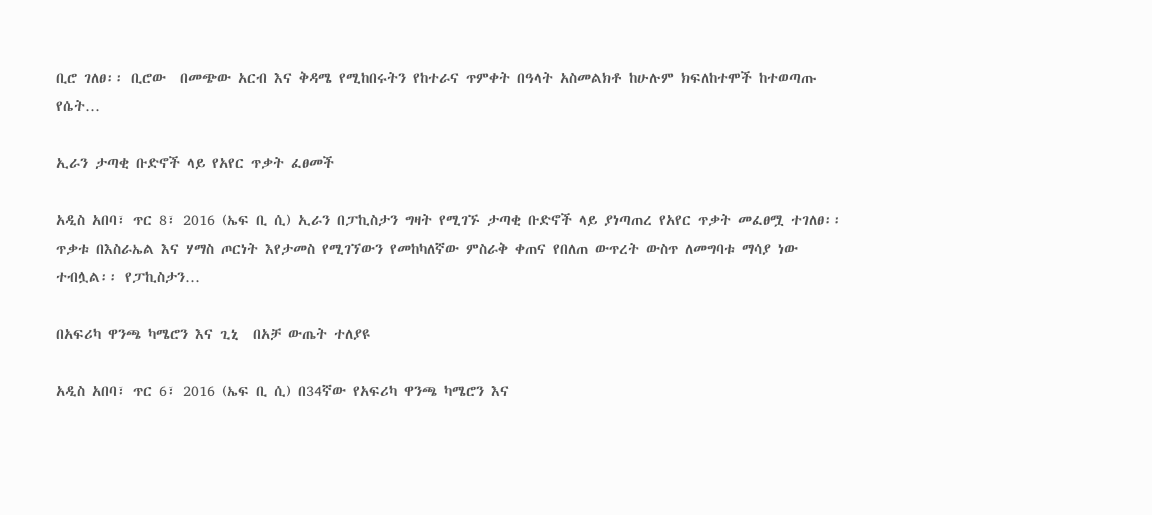ቢሮ ገለፀ፡፡ ቢሮው  በመጭው አርብ እና ቅዳሜ የሚከበሩትን የከተራና ጥምቀት በዓላት አስመልክቶ ከሁሉም ክፍለከተሞች ከተወጣጡ የሴት…

ኢራን ታጣቂ ቡድኖች ላይ የአየር ጥቃት ፈፀመች

አዲስ አበባ፣ ጥር 8፣ 2016 (ኤፍ ቢ ሲ) ኢራን በፓኪስታን ግዛት የሚገኙ ታጣቂ ቡድኖች ላይ ያነጣጠረ የአየር ጥቃት መፈፀሟ ተገለፀ፡፡ ጥቃቱ በእስራኤል እና ሃማስ ጦርነት እየታመስ የሚገኘውን የመከካለኛው ምስራቅ ቀጠና የበለጠ ውጥረት ውስጥ ለመግባቱ ማሳያ ነው ተብሏል፡፡ የፓኪስታን…

በአፍሪካ ዋንጫ ካሜሮን እና ጊኒ  በአቻ ውጤት ተለያዩ

አዲስ አበባ፣ ጥር 6፣ 2016 (ኤፍ ቢ ሲ) በ34ኛው የአፍሪካ ዋንጫ ካሜሮን እና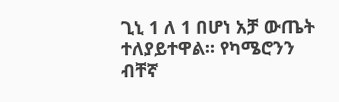ጊኒ 1 ለ 1 በሆነ አቻ ውጤት ተለያይተዋል። የካሜሮንን ብቸኛ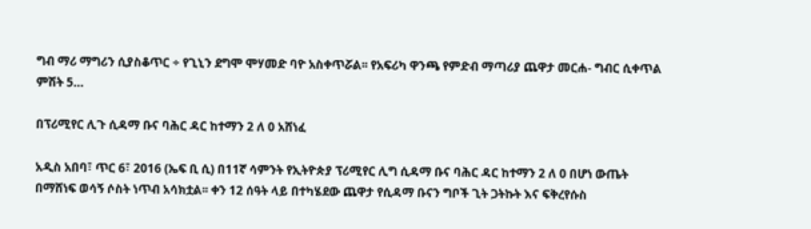ግብ ማሪ ማግሪን ሲያስቆጥር ÷ የጊኒን ደግሞ ሞሃመድ ባዮ አስቀጥሯል፡፡ የአፍሪካ ዋንጫ የምድብ ማጣሪያ ጨዋታ መርሐ- ግብር ሲቀጥል ምሽት 5…

በፕሪሚየር ሊጉ ሲዳማ ቡና ባሕር ዳር ከተማን 2 ለ 0 አሸነፈ

አዲስ አበባ፣ ጥር 6፣ 2016 (ኤፍ ቢ ሲ) በ11ኛ ሳምንት የኢትዮጵያ ፕሪሚየር ሊግ ሲዳማ ቡና ባሕር ዳር ከተማን 2 ለ 0 በሆነ ውጤት በማሸነፍ ወሳኝ ሶስት ነጥብ አሳክቷል፡፡ ቀን 12 ሰዓት ላይ በተካሄደው ጨዋታ የሲዳማ ቡናን ግቦች ጊት ጋትኩት እና ፍቅረየሱስ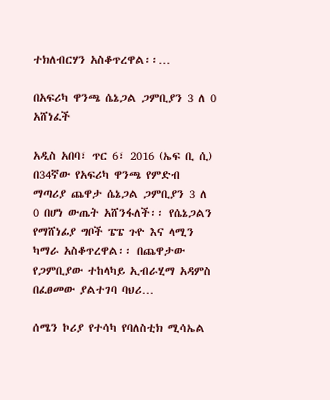ተክለብርሃን አስቆጥረዋል፡፡…

በአፍሪካ ዋንጫ ሴኔጋል ጋምቢያን 3 ለ 0 አሸነፈች

አዲስ አበባ፣ ጥር 6፣ 2016 (ኤፍ ቢ ሲ) በ34ኛው የአፍሪካ ዋንጫ የምድብ ማጣሪያ ጨዋታ ሴኔጋል ጋምቢያን 3 ለ 0 በሆነ ውጤት አሸንፋለች፡፡ የሴኔጋልን የማሸነፊያ ግቦች ፔፔ ጉዮ እና ላሚን ካማራ አስቆጥረዋል፡፡ በጨዋታው የጋምቢያው ተከላካይ ኢብራሂማ አዳምስ በፈፀመው ያልተገባ ባህሪ…

ሰሜን ኮሪያ የተሳካ የባለስቲክ ሚሳኤል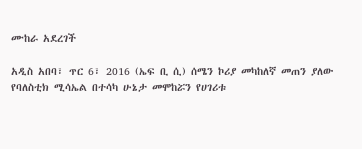ሙከራ አደረገች

አዲስ አበባ፣ ጥር 6፣ 2016 (ኤፍ ቢ ሲ) ሰሜን ኮሪያ መካከለኛ መጠን ያለው የባለስቲክ ሚሳኤል በተሳካ ሁኔታ መሞከሯን የሀገሪቱ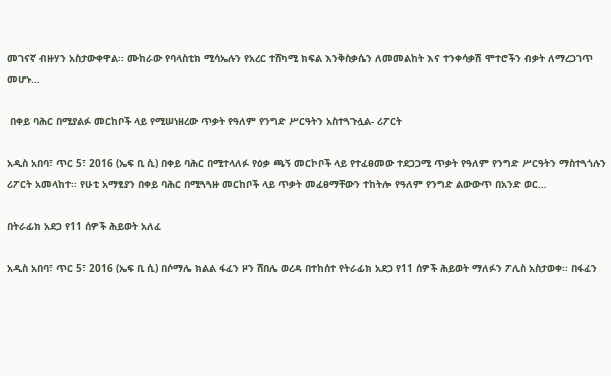መገናኛ ብዙሃን አስታውቀዋል፡፡ ሙከራው የባላስቲክ ሚሳኤሉን የአረር ተሸካሚ ክፍል እንቅስቃሴን ለመመልከት እና ተንቀሳቃሽ ሞተሮችን ብቃት ለማረጋገጥ መሆኑ…

 በቀይ ባሕር በሚያልፉ መርከቦች ላይ የሚሠነዘረው ጥቃት የዓለም የንግድ ሥርዓትን አስተጓጉሏል- ሪፖርት

አዲስ አበባ፣ ጥር 5፣ 2016 (ኤፍ ቢ ሲ) በቀይ ባሕር በሚተላለፉ የዕቃ ጫኝ መርኮቦች ላይ የተፈፀመው ተደጋጋሚ ጥቃት የዓለም የንግድ ሥርዓትን ማስተጓጎሉን ሪፖርት አመላከተ፡፡ የሁቲ አማፂያን በቀይ ባሕር በሚጓጓዙ መርከቦች ላይ ጥቃት መፈፀማቸውን ተከትሎ የዓለም የንግድ ልውውጥ በአንድ ወር…

በትራፊክ አደጋ የ11 ሰዎች ሕይወት አለፈ

አዲስ አበባ፣ ጥር 5፣ 2016 (ኤፍ ቢ ሲ) በሶማሌ ክልል ፋፈን ዞን ሸበሌ ወረዳ በተከሰተ የትራፊክ አደጋ የ11 ሰዎች ሕይወት ማለፉን ፖሊስ አስታወቀ፡፡ በፋፈን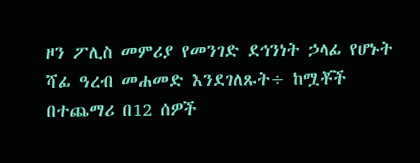ዞን ፖሊስ መምሪያ የመንገድ ደኅንነት ኃላፊ የሆኑት ሻፊ ዓረብ መሐመድ እንደገለጹት÷ ከሟቾች በተጨማሪ በ12 ሰዎች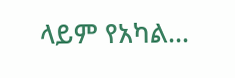ላይም የአካል…